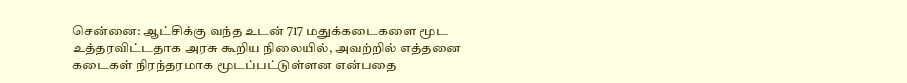சென்னை: ஆட்சிக்கு வந்த உடன் 717 மதுக்கடைகளை மூட உத்தரவிட்டதாக அரசு கூறிய நிலையில், அவற்றில் எத்தனை கடைகள் நிரந்தரமாக மூடப்பட்டுள்ளன என்பதை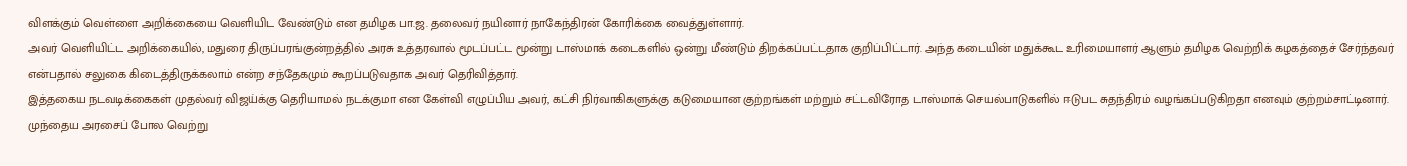விளக்கும் வெள்ளை அறிக்கையை வெளியிட வேண்டும் என தமிழக பா.ஜ. தலைவர் நயினார் நாகேந்திரன் கோரிக்கை வைத்துள்ளார்.
அவர் வெளியிட்ட அறிக்கையில், மதுரை திருப்பரங்குன்றத்தில் அரசு உத்தரவால் மூடப்பட்ட மூன்று டாஸ்மாக் கடைகளில் ஒன்று மீண்டும் திறக்கப்பட்டதாக குறிப்பிட்டார். அந்த கடையின் மதுக்கூட உரிமையாளர் ஆளும் தமிழக வெற்றிக் கழகத்தைச் சேர்ந்தவர் என்பதால் சலுகை கிடைத்திருக்கலாம் என்ற சந்தேகமும் கூறப்படுவதாக அவர் தெரிவித்தார்.
இத்தகைய நடவடிக்கைகள் முதல்வர் விஜய்க்கு தெரியாமல் நடக்குமா என கேள்வி எழுப்பிய அவர், கட்சி நிர்வாகிகளுக்கு கடுமையான குற்றங்கள் மற்றும் சட்டவிரோத டாஸ்மாக் செயல்பாடுகளில் ஈடுபட சுதந்திரம் வழங்கப்படுகிறதா எனவும் குற்றம்சாட்டினார்.
முந்தைய அரசைப் போல வெற்று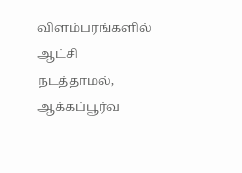விளம்பரங்களில் ஆட்சி நடத்தாமல், ஆக்கப்பூர்வ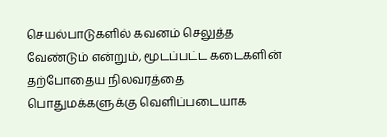செயல்பாடுகளில் கவனம் செலுத்த வேண்டும் என்றும், மூடப்பட்ட கடைகளின் தற்போதைய நிலவரத்தை பொதுமக்களுக்கு வெளிப்படையாக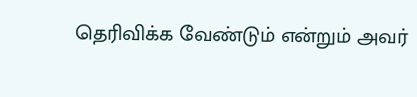தெரிவிக்க வேண்டும் என்றும் அவர்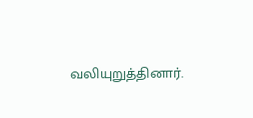வலியுறுத்தினார்.